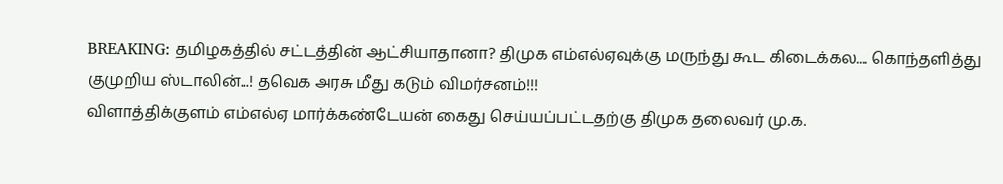BREAKING: தமிழகத்தில் சட்டத்தின் ஆட்சியாதானா? திமுக எம்எல்ஏவுக்கு மருந்து கூட கிடைக்கல.... கொந்தளித்து குமுறிய ஸ்டாலின்...! தவெக அரசு மீது கடும் விமர்சனம்!!!
விளாத்திக்குளம் எம்எல்ஏ மார்க்கண்டேயன் கைது செய்யப்பட்டதற்கு திமுக தலைவர் மு.க.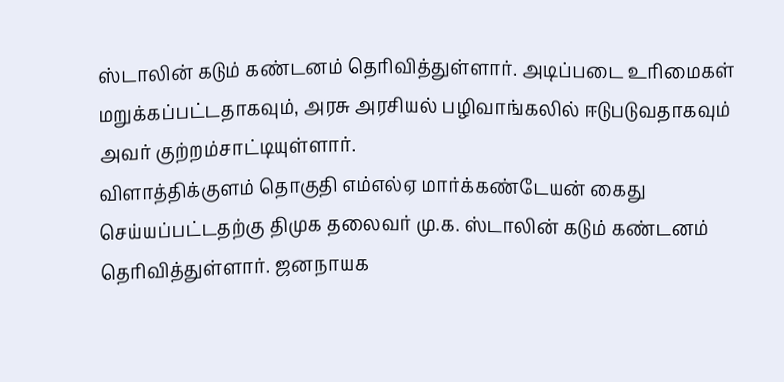ஸ்டாலின் கடும் கண்டனம் தெரிவித்துள்ளார். அடிப்படை உரிமைகள் மறுக்கப்பட்டதாகவும், அரசு அரசியல் பழிவாங்கலில் ஈடுபடுவதாகவும் அவர் குற்றம்சாட்டியுள்ளார்.
விளாத்திக்குளம் தொகுதி எம்எல்ஏ மார்க்கண்டேயன் கைது செய்யப்பட்டதற்கு திமுக தலைவர் மு.க. ஸ்டாலின் கடும் கண்டனம் தெரிவித்துள்ளார். ஜனநாயக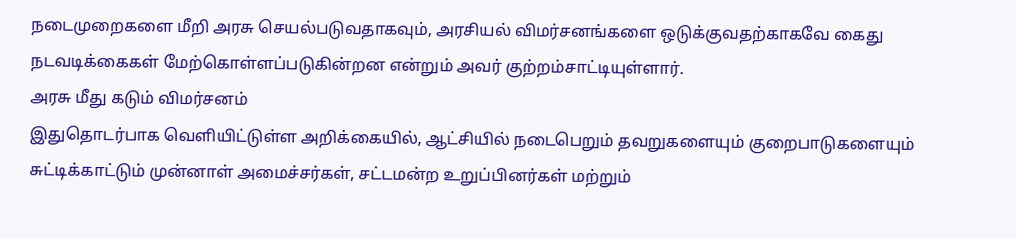நடைமுறைகளை மீறி அரசு செயல்படுவதாகவும், அரசியல் விமர்சனங்களை ஒடுக்குவதற்காகவே கைது நடவடிக்கைகள் மேற்கொள்ளப்படுகின்றன என்றும் அவர் குற்றம்சாட்டியுள்ளார்.
அரசு மீது கடும் விமர்சனம்
இதுதொடர்பாக வெளியிட்டுள்ள அறிக்கையில், ஆட்சியில் நடைபெறும் தவறுகளையும் குறைபாடுகளையும் சுட்டிக்காட்டும் முன்னாள் அமைச்சர்கள், சட்டமன்ற உறுப்பினர்கள் மற்றும்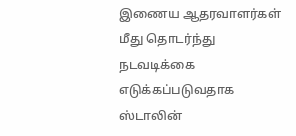இணைய ஆதரவாளர்கள் மீது தொடர்ந்து நடவடிக்கை எடுக்கப்படுவதாக ஸ்டாலின்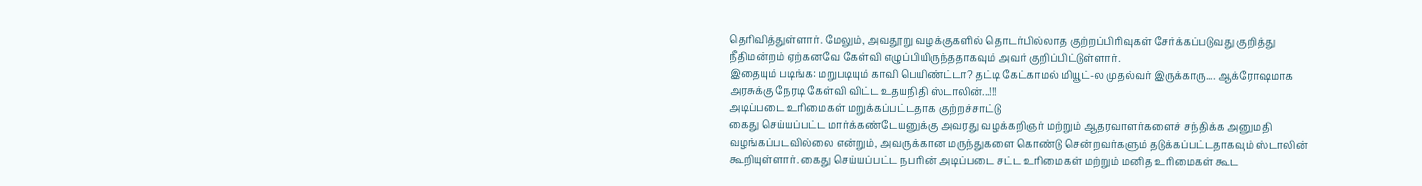தெரிவித்துள்ளார். மேலும், அவதூறு வழக்குகளில் தொடர்பில்லாத குற்றப்பிரிவுகள் சேர்க்கப்படுவது குறித்து நீதிமன்றம் ஏற்கனவே கேள்வி எழுப்பியிருந்ததாகவும் அவர் குறிப்பிட்டுள்ளார்.
இதையும் படிங்க: மறுபடியும் காவி பெயிண்ட்டா? தட்டி கேட்காமல் மியூட்-ல முதல்வர் இருக்காரு.... ஆக்ரோஷமாக அரசுக்கு நேரடி கேள்வி விட்ட உதயநிதி ஸ்டாலின்...!!!
அடிப்படை உரிமைகள் மறுக்கப்பட்டதாக குற்றச்சாட்டு
கைது செய்யப்பட்ட மார்க்கண்டேயனுக்கு அவரது வழக்கறிஞர் மற்றும் ஆதரவாளர்களைச் சந்திக்க அனுமதி வழங்கப்படவில்லை என்றும், அவருக்கான மருந்துகளை கொண்டு சென்றவர்களும் தடுக்கப்பட்டதாகவும் ஸ்டாலின் கூறியுள்ளார். கைது செய்யப்பட்ட நபரின் அடிப்படை சட்ட உரிமைகள் மற்றும் மனித உரிமைகள் கூட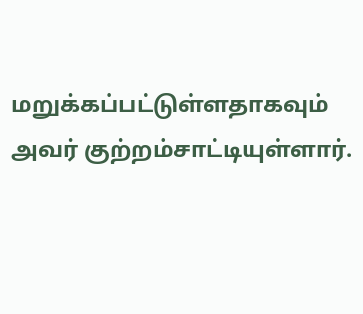மறுக்கப்பட்டுள்ளதாகவும் அவர் குற்றம்சாட்டியுள்ளார்.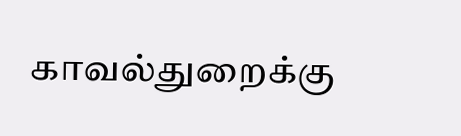காவல்துறைக்கு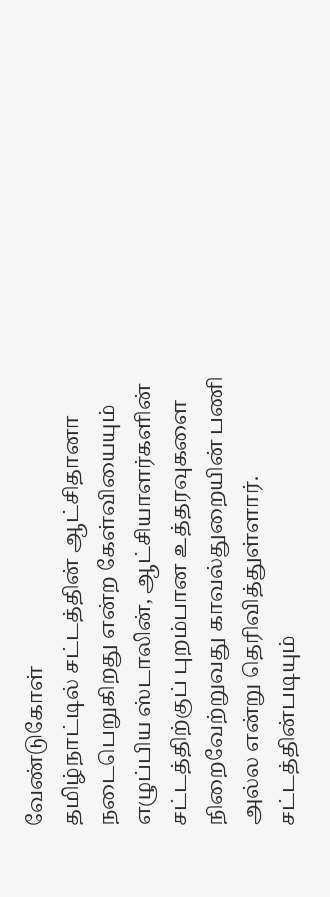வேண்டுகோள்
தமிழ்நாட்டில் சட்டத்தின் ஆட்சிதானா நடைபெறுகிறது என்ற கேள்வியையும் எழுப்பிய ஸ்டாலின், ஆட்சியாளர்களின் சட்டத்திற்குப் புறம்பான உத்தரவுகளை நிறைவேற்றுவது காவல்துறையின் பணி அல்ல என்று தெரிவித்துள்ளார். சட்டத்தின்படியும்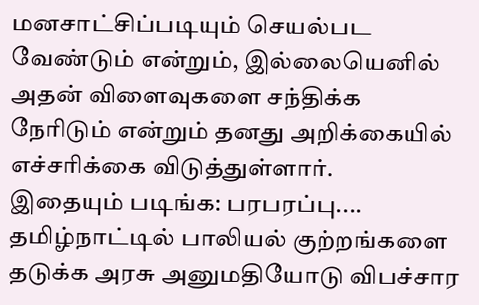மனசாட்சிப்படியும் செயல்பட வேண்டும் என்றும், இல்லையெனில் அதன் விளைவுகளை சந்திக்க நேரிடும் என்றும் தனது அறிக்கையில் எச்சரிக்கை விடுத்துள்ளார்.
இதையும் படிங்க: பரபரப்பு.... தமிழ்நாட்டில் பாலியல் குற்றங்களை தடுக்க அரசு அனுமதியோடு விபச்சார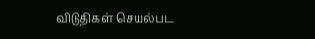விடுதிகள் செயல்பட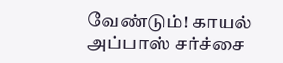வேண்டும்! காயல் அப்பாஸ் சர்ச்சை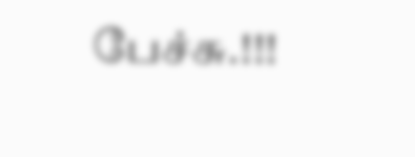பேச்சு.!!!